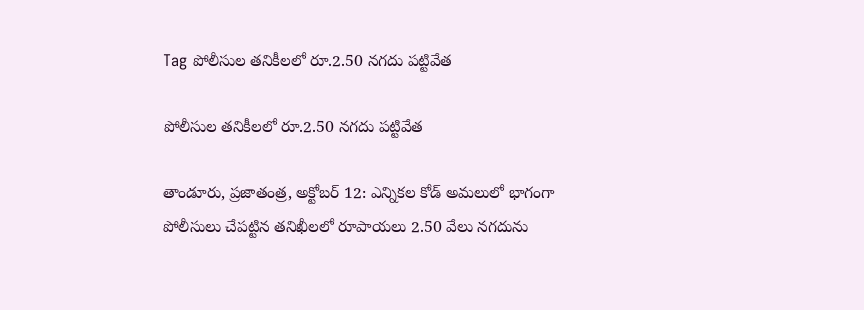Tag పోలీసుల తనికీలలో రూ.2.50 నగదు పట్టివేత

పోలీసుల తనికీలలో రూ.2.50 నగదు పట్టివేత

తాండూరు, ప్రజాతంత్ర, అక్టోబర్ 12: ఎన్నికల కోడ్ అమలులో భాగంగా పోలీసులు చేపట్టిన తనిఖీలలో రూపాయలు 2.50 వేలు నగదును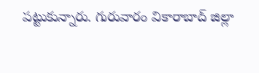పట్టుకున్నారు. గురువారం వికారాబాద్ జిల్లా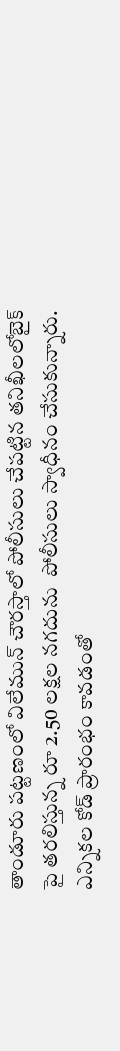తాండూరు పట్టణంలో విలేమున్ చౌరస్తాలో పోలీసులు చేపట్టిన తనిఖీలలోబైక్ పై తరలిస్తున్న రూ 2.50 లక్షల నగదును  పోలీసులు స్వాధీనం చేసుకున్నారు. ఎన్నికల కోడ్ ప్రారంభం కావడంతో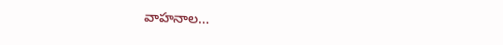వాహనాల…